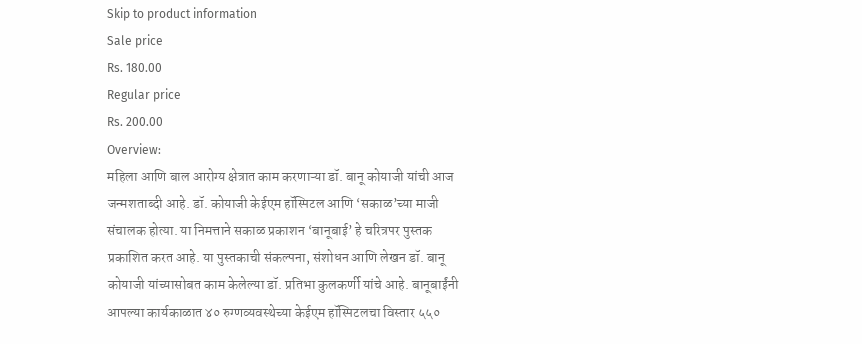Skip to product information
Sale price
Rs. 180.00
Regular price
Rs. 200.00
Overview:
महिला आणि बाल आरोग्य क्षेत्रात काम करणाऱ्या डॉ. बानू कोयाजी यांची आज जन्मशताब्दी आहे. डॉ. कोयाजी केईएम हॉस्पिटल आणि ‘सकाळ’च्या माजी संचालक होत्या. या निमत्ताने सकाळ प्रकाशन ‘बानूबाई’ हे चरित्रपर पुस्तक प्रकाशित करत आहे. या पुस्तकाची संकल्पना, संशोधन आणि लेखन डॉ. बानू कोयाजी यांच्यासोबत काम केलेल्या डॉ. प्रतिभा कुलकर्णी यांचे आहे. बानूबाईंनी आपल्या कार्यकाळात ४० रुग्णव्यवस्थेच्या केईएम हॉस्पिटलचा विस्तार ५५०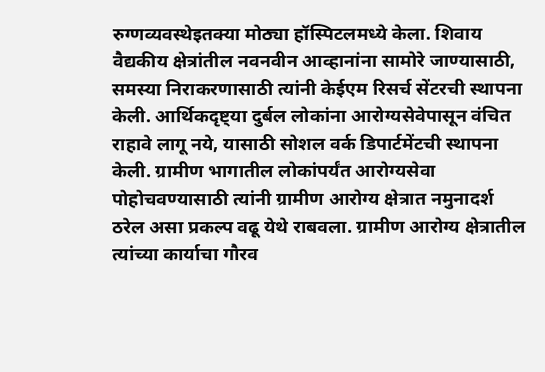रुग्णव्यवस्थेइतक्या मोठ्या हॉस्पिटलमध्ये केला. शिवाय वैद्यकीय क्षेत्रांतील नवनवीन आव्हानांना सामोरे जाण्यासाठी, समस्या निराकरणासाठी त्यांनी केईएम रिसर्च सेंटरची स्थापना केली. आर्थिकदृष्ट्या दुर्बल लोकांना आरोग्यसेवेपासून वंचित राहावे लागू नये, यासाठी सोशल वर्क डिपार्टमेंटची स्थापना केली. ग्रामीण भागातील लोकांपर्यंत आरोग्यसेवा पोहोचवण्यासाठी त्यांनी ग्रामीण आरोग्य क्षेत्रात नमुनादर्श ठरेल असा प्रकल्प वढू येथे राबवला. ग्रामीण आरोग्य क्षेत्रातील त्यांच्या कार्याचा गौरव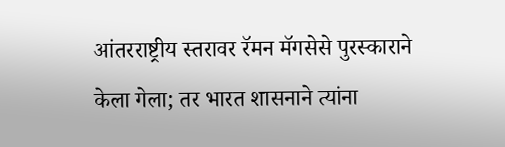आंतरराष्ट्रीय स्तरावर रॅमन मॅगसेसे पुरस्काराने केला गेला; तर भारत शासनाने त्यांना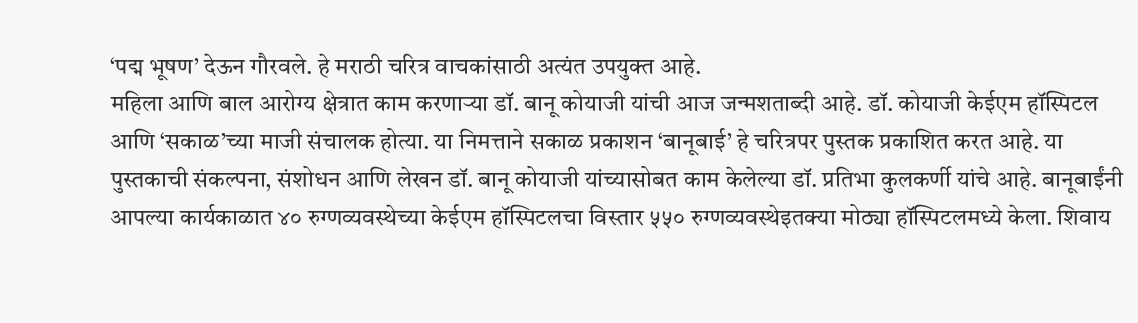‘पद्म भूषण’ देऊन गौरवले. हे मराठी चरित्र वाचकांसाठी अत्यंत उपयुक्त आहे.
महिला आणि बाल आरोग्य क्षेत्रात काम करणाऱ्या डॉ. बानू कोयाजी यांची आज जन्मशताब्दी आहे. डॉ. कोयाजी केईएम हॉस्पिटल आणि ‘सकाळ’च्या माजी संचालक होत्या. या निमत्ताने सकाळ प्रकाशन ‘बानूबाई’ हे चरित्रपर पुस्तक प्रकाशित करत आहे. या पुस्तकाची संकल्पना, संशोधन आणि लेखन डॉ. बानू कोयाजी यांच्यासोबत काम केलेल्या डॉ. प्रतिभा कुलकर्णी यांचे आहे. बानूबाईंनी आपल्या कार्यकाळात ४० रुग्णव्यवस्थेच्या केईएम हॉस्पिटलचा विस्तार ५५० रुग्णव्यवस्थेइतक्या मोठ्या हॉस्पिटलमध्ये केला. शिवाय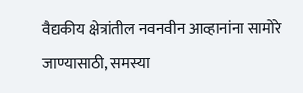वैद्यकीय क्षेत्रांतील नवनवीन आव्हानांना सामोरे जाण्यासाठी, समस्या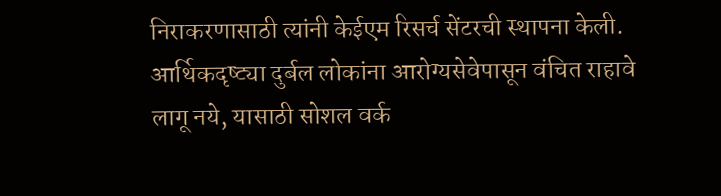निराकरणासाठी त्यांनी केईएम रिसर्च सेंटरची स्थापना केली. आर्थिकदृष्ट्या दुर्बल लोकांना आरोग्यसेवेपासून वंचित राहावे लागू नये, यासाठी सोशल वर्क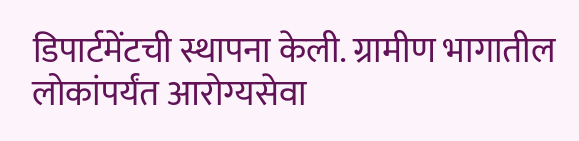डिपार्टमेंटची स्थापना केली. ग्रामीण भागातील लोकांपर्यंत आरोग्यसेवा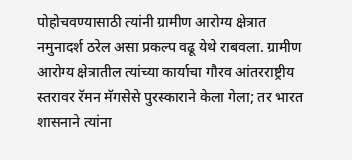पोहोचवण्यासाठी त्यांनी ग्रामीण आरोग्य क्षेत्रात नमुनादर्श ठरेल असा प्रकल्प वढू येथे राबवला. ग्रामीण आरोग्य क्षेत्रातील त्यांच्या कार्याचा गौरव आंतरराष्ट्रीय स्तरावर रॅमन मॅगसेसे पुरस्काराने केला गेला; तर भारत शासनाने त्यांना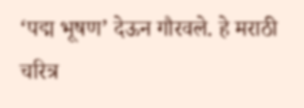‘पद्म भूषण’ देऊन गौरवले. हे मराठी चरित्र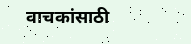वाचकांसाठी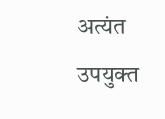अत्यंत उपयुक्त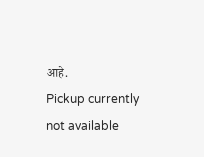आहे.
Pickup currently not available